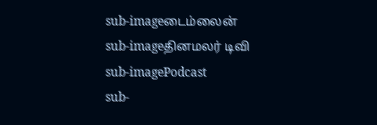sub-imageடைம்லைன்
sub-imageதினமலர் டிவி
sub-imagePodcast
sub-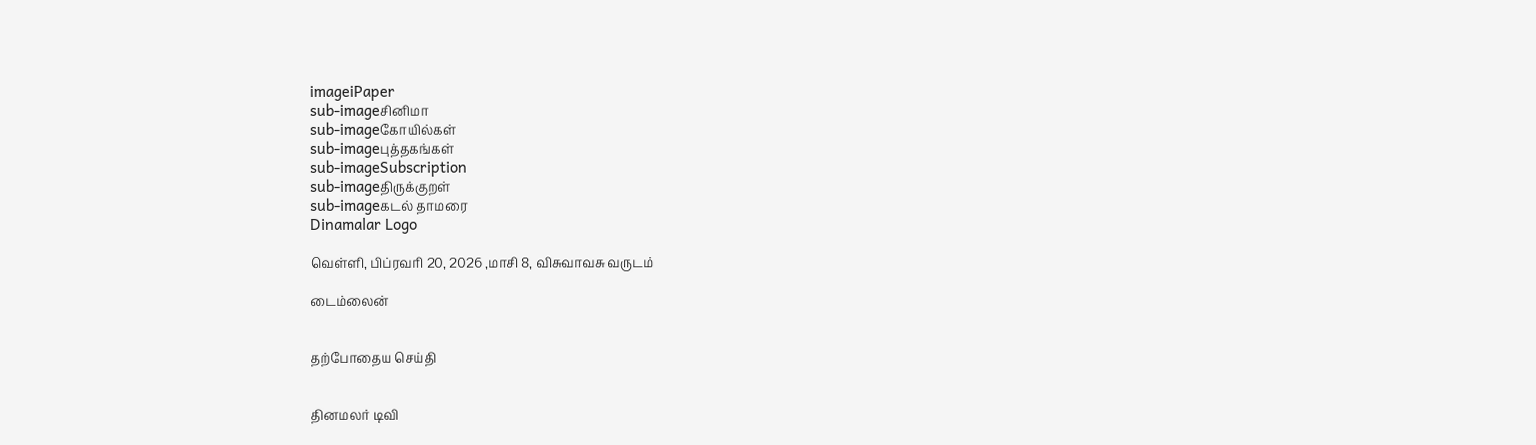imageiPaper
sub-imageசினிமா
sub-imageகோயில்கள்
sub-imageபுத்தகங்கள்
sub-imageSubscription
sub-imageதிருக்குறள்
sub-imageகடல் தாமரை
Dinamalar Logo

வெள்ளி, பிப்ரவரி 20, 2026 ,மாசி 8, விசுவாவசு வருடம்

டைம்லைன்


தற்போதைய செய்தி


தினமலர் டிவி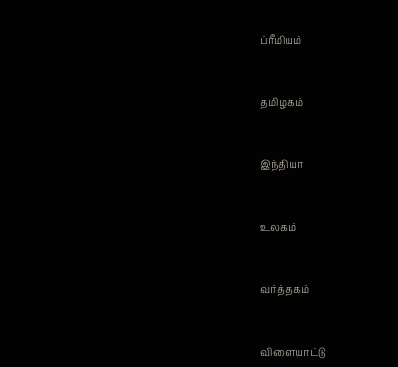ப்ரீமியம்


தமிழகம்


இந்தியா


உலகம்


வர்த்தகம்


விளையாட்டு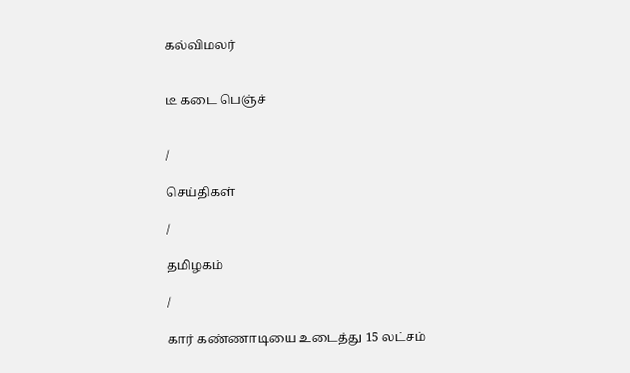கல்விமலர்


டீ கடை பெஞ்ச்


/

செய்திகள்

/

தமிழகம்

/

கார் கண்ணாடியை உடைத்து 15 லட்சம்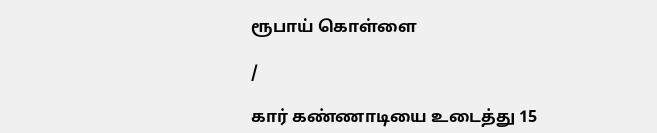ரூபாய் கொள்ளை

/

கார் கண்ணாடியை உடைத்து 15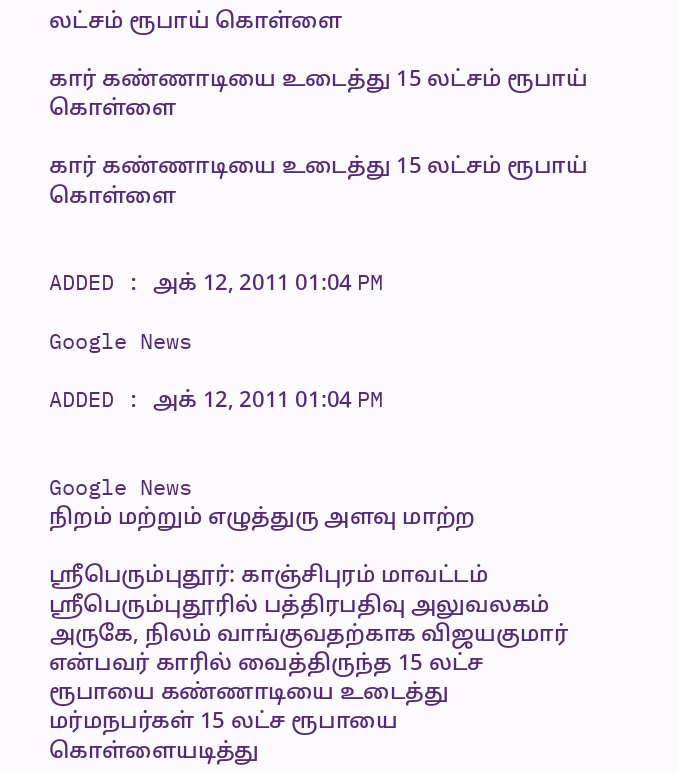லட்சம் ரூபாய் கொள்ளை

கார் கண்ணாடியை உடைத்து 15 லட்சம் ரூபாய் கொள்ளை

கார் கண்ணாடியை உடைத்து 15 லட்சம் ரூபாய் கொள்ளை


ADDED : அக் 12, 2011 01:04 PM

Google News

ADDED : அக் 12, 2011 01:04 PM


Google News
நிறம் மற்றும் எழுத்துரு அளவு மாற்ற

ஸ்ரீபெரும்புதூர்: காஞ்சிபுரம் மாவட்டம் ஸ்ரீபெரும்புதூரில் பத்திரபதிவு அலுவலகம் அருகே, நிலம் வாங்குவதற்காக விஜயகுமார் என்பவர் காரில் வைத்திருந்த 15 லட்ச ரூபாயை கண்ணாடியை உடைத்து மர்மநபர்கள் 15 லட்ச ரூபாயை கொள்ளையடித்து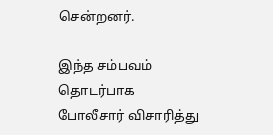சென்றனர்.

இந்த சம்பவம் தொடர்பாக போலீசார் விசாரித்து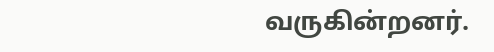வருகின்றனர்.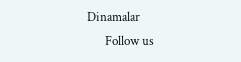Dinamalar
      Follow us